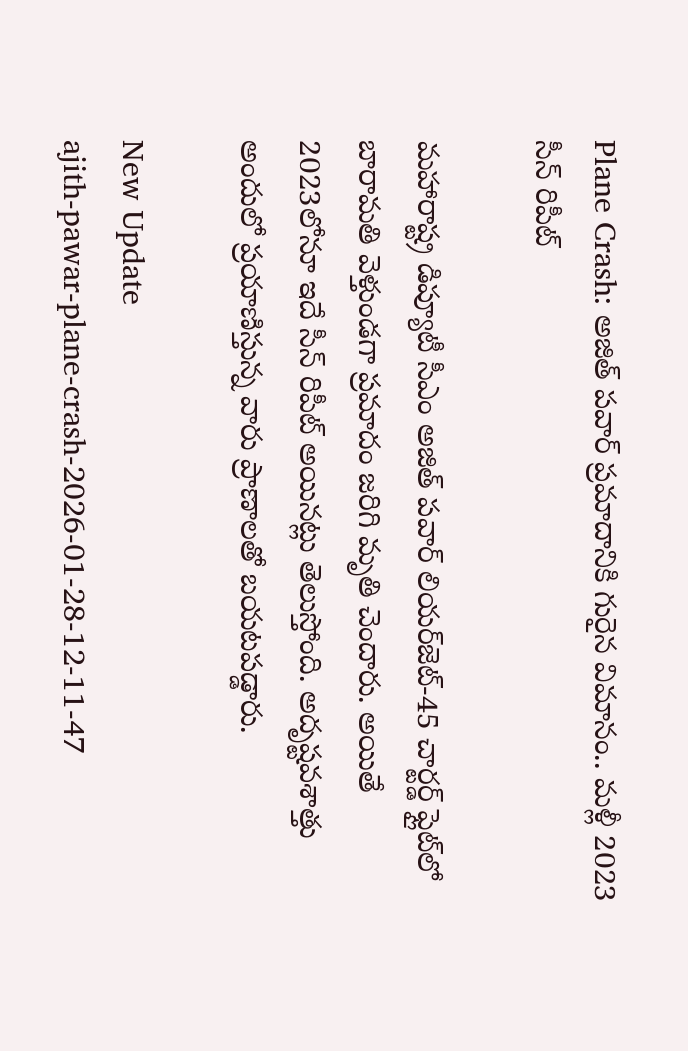Plane Crash: అజిత్ పవార్ ప్రమాదానికి గురైన విమానం.. మళ్లీ 2023 సీన్ రిపీట్

మహారాష్ట్ర డిప్యూటీ సీఎం అజిత్ పవార్ లియర్‌జెట్-45 చార్టర్డ్ ఫ్లైట్‌లో బారామతి వెళ్తుండగా ప్రమాదం జరిగి మృతి చెందారు. అయితే 2023లోనూ ఇదే సీన్ రిపీట్ అయినట్లు తెలుస్తోంది. అదృష్టవశాత్తు అందులో ప్రయాణిస్తున్న వారు ప్రాణాలతో బయటపడ్డారు.

New Update
ajith-pawar-plane-crash-2026-01-28-12-11-47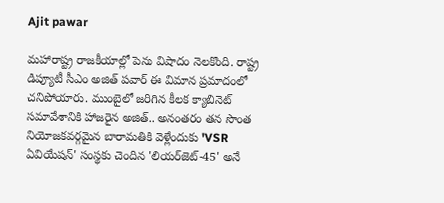Ajit pawar

మహారాష్ట్ర రాజకీయాల్లో పెను విషాదం నెలకొంది. రాష్ట్ర డిప్యూటీ సీఎం అజిత్ పవార్ ఈ విమాన ప్రమాదంలో చనిపోయారు. ముంబైలో జరిగిన కీలక క్యాబినెట్ సమావేశానికి హాజరైన అజిత్.. అనంతరం తన సొంత నియోజకవర్గమైన బారామతికి వెళ్లేందుకు 'VSR ఏవియేషన్' సంస్థకు చెందిన 'లియర్‌జెట్-45' అనే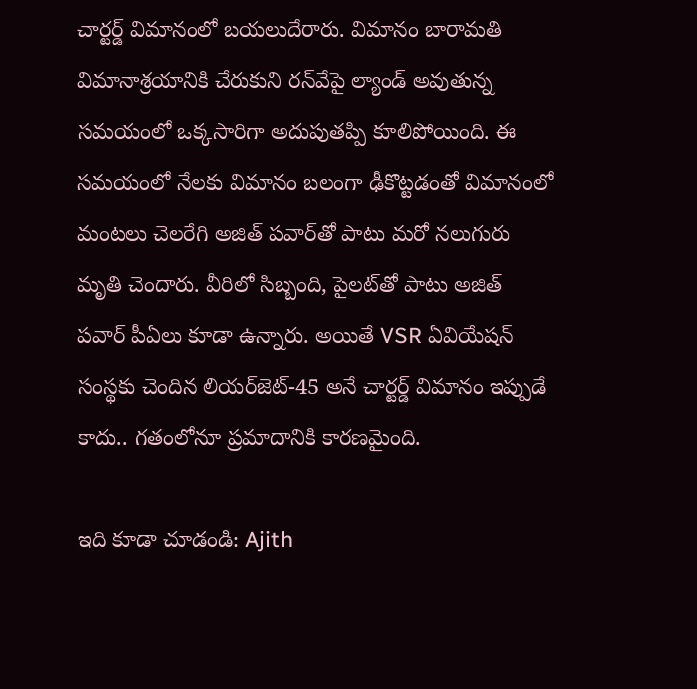చార్టర్డ్ విమానంలో బయలుదేరారు. విమానం బారామతి విమానాశ్రయానికి చేరుకుని రన్‌వేపై ల్యాండ్ అవుతున్న సమయంలో ఒక్కసారిగా అదుపుతప్పి కూలిపోయింది. ఈ సమయంలో నేలకు విమానం బలంగా ఢీకొట్టడంతో విమానంలో మంటలు చెలరేగి అజిత్ పవార్‌తో పాటు మరో నలుగురు మృతి చెందారు. వీరిలో సిబ్బంది, పైలట్‌తో పాటు అజిత్ పవార్ పీఏలు కూడా ఉన్నారు. అయితే VSR ఏవియేషన్ సంస్థకు చెందిన లియర్‌జెట్-45 అనే చార్టర్డ్ విమానం ఇప్పుడే కాదు.. గతంలోనూ ప్రమాదానికి కారణమైంది.

ఇది కూడా చూడండి: Ajith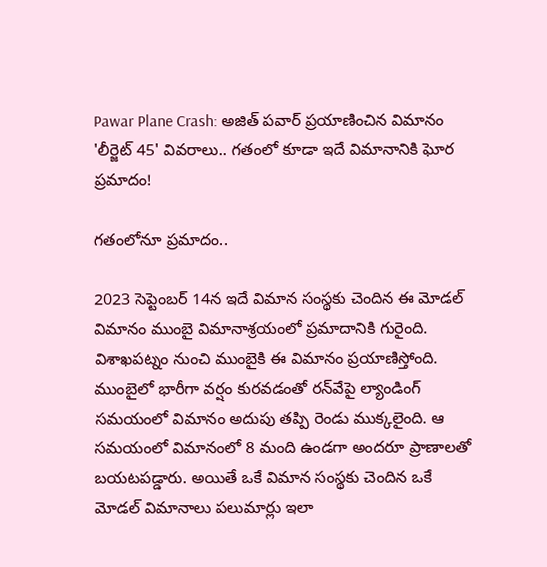Pawar Plane Crash: అజిత్ పవార్ ప్రయాణించిన విమానం 'లీర్జెట్ 45' వివరాలు.. గతంలో కూడా ఇదే విమానానికి ఘోర ప్రమాదం!

గతంలోనూ ప్రమాదం..

2023 సెప్టెంబర్ 14న ఇదే విమాన సంస్థకు చెందిన ఈ మోడల్ విమానం ముంబై విమానాశ్రయంలో ప్రమాదానికి గురైంది. విశాఖపట్నం నుంచి ముంబైకి ఈ విమానం ప్రయాణిస్తోంది. ముంబైలో భారీగా వర్షం కురవడంతో రన్‌వేపై ల్యాండింగ్ సమయంలో విమానం అదుపు తప్పి రెండు ముక్కలైంది. ఆ సమయంలో విమానంలో 8 మంది ఉండగా అందరూ ప్రాణాలతో బయటపడ్డారు. అయితే ఒకే విమాన సంస్థకు చెందిన ఒకే మోడల్ విమానాలు పలుమార్లు ఇలా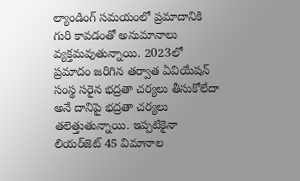ల్యాండింగ్ సమయంలో ప్రమాదానికి గురి కావడంతో అనుమానాలు వ్యక్తమవుతున్నాయి. 2023లో ప్రమాదం జరిగిన తర్వాత ఏవియేషన్ సంస్థ సరైన భద్రతా చర్యలు తీసుకోలేదా అనే దానిపై భద్రతా చర్యలు తలెత్తుతున్నాయి. ఇప్పటికైనా లియర్‌జెట్ 45 విమానాల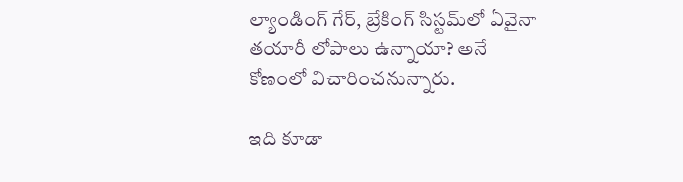ల్యాండింగ్ గేర్, బ్రేకింగ్ సిస్టమ్‌లో ఏవైనా తయారీ లోపాలు ఉన్నాయా? అనే కోణంలో విచారించనున్నారు.

ఇది కూడా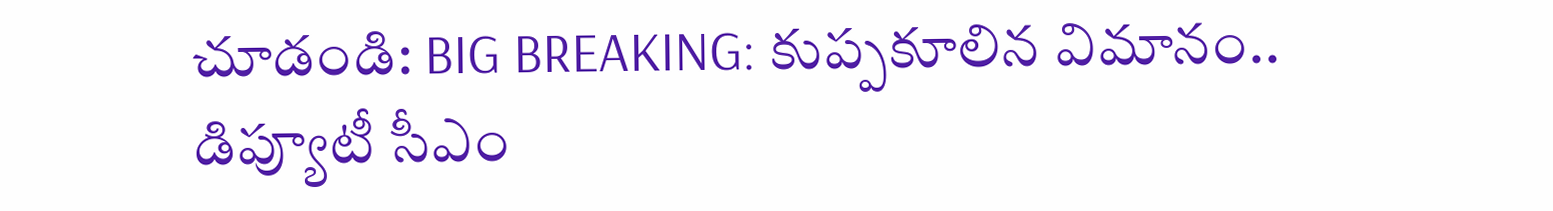చూడండి: BIG BREAKING: కుప్పకూలిన విమానం.. డిప్యూటీ సీఎం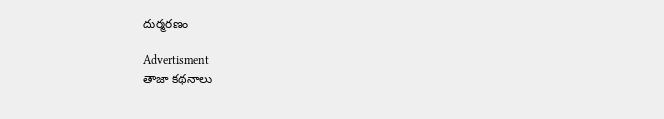దుర్మరణం

Advertisment
తాజా కథనాలు